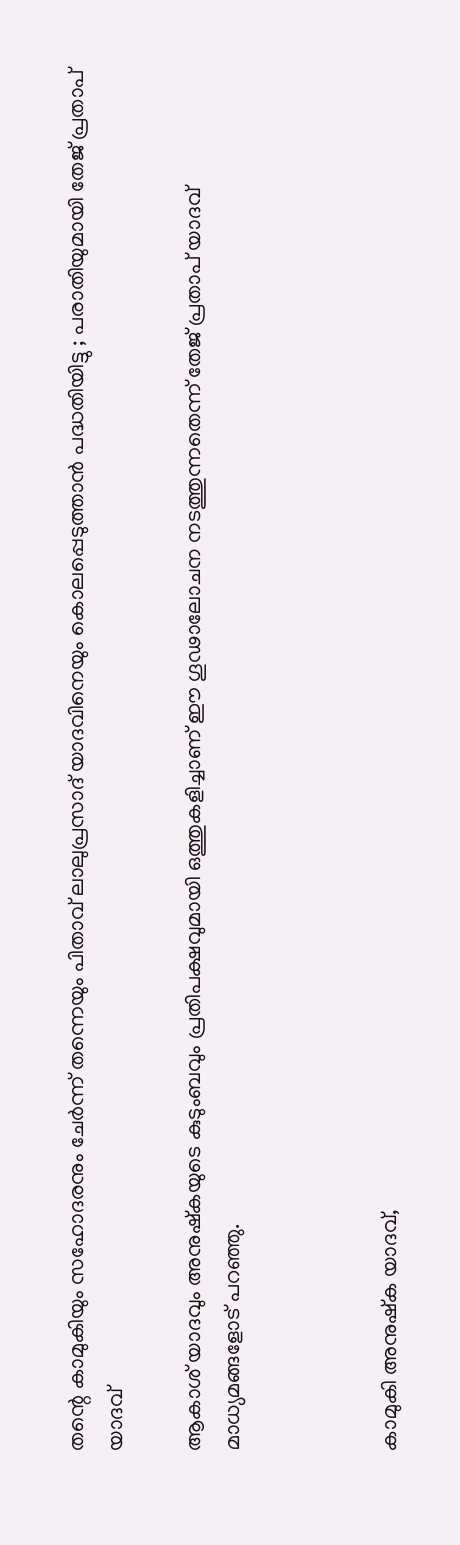തന്റെ കാമുകിയും സഹോദരനും ചേര്‍ന്ന് തന്നെയും പിതാവ് ലാലുപ്രസാദ് യാദവിനെയും കൊലപ്പെടുത്താന്‍ പദ്ധതിയിട്ടു ; പരാതിയുമായി തേജ് പ്രതാപ് യാദവ്

ആകാശ് യാദവും അനുഷ്‌കയുടെ കുടുംബവും പ്രതിപക്ഷവുമായി ഒത്തുകളിച്ചാണ് ഈ ഗൂഢാലോചന നടത്തുന്നതെന്ന് തേജ് പ്രതാപ് യാദവ് മാധ്യമങ്ങളോട് പറഞ്ഞു.



കാമുകി അനുഷ്‌ക യാദവ്,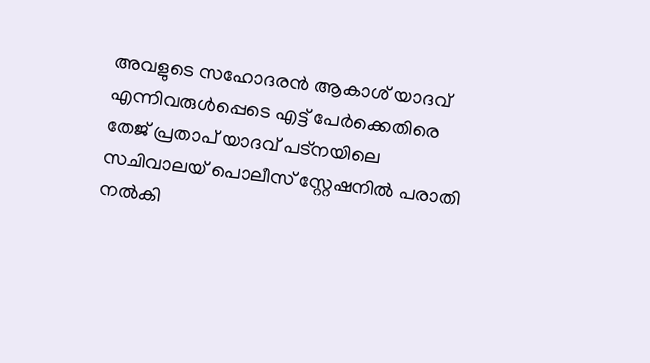അവളുടെ സഹോദരന്‍ ആകാശ് യാദവ് എന്നിവരുള്‍പ്പെടെ എട്ട് പേര്‍ക്കെതിരെ തേജ് പ്രതാപ് യാദവ് പട്‌നയിലെ സചിവാലയ് പൊലീസ് സ്റ്റേഷനില്‍ പരാതി നല്‍കി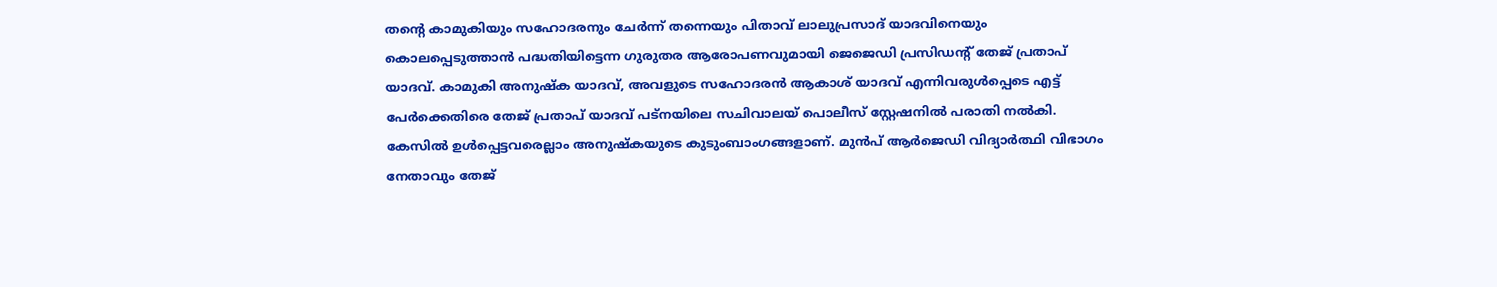തന്റെ കാമുകിയും സഹോദരനും ചേര്‍ന്ന് തന്നെയും പിതാവ് ലാലുപ്രസാദ് യാദവിനെയും കൊലപ്പെടുത്താന്‍ പദ്ധതിയിട്ടെന്ന ഗുരുതര ആരോപണവുമായി ജെജെഡി പ്രസിഡന്റ് തേജ് പ്രതാപ് യാദവ്. കാമുകി അനുഷ്‌ക യാദവ്, അവളുടെ സഹോദരന്‍ ആകാശ് യാദവ് എന്നിവരുള്‍പ്പെടെ എട്ട് പേര്‍ക്കെതിരെ തേജ് പ്രതാപ് യാദവ് പട്‌നയിലെ സചിവാലയ് പൊലീസ് സ്റ്റേഷനില്‍ പരാതി നല്‍കി. കേസില്‍ ഉള്‍പ്പെട്ടവരെല്ലാം അനുഷ്‌കയുടെ കുടുംബാംഗങ്ങളാണ്. മുന്‍പ് ആര്‍ജെഡി വിദ്യാര്‍ത്ഥി വിഭാഗം നേതാവും തേജ്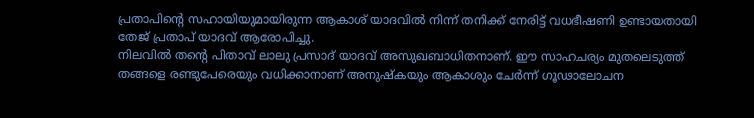പ്രതാപിന്റെ സഹായിയുമായിരുന്ന ആകാശ് യാദവില്‍ നിന്ന് തനിക്ക് നേരിട്ട് വധഭീഷണി ഉണ്ടായതായി തേജ് പ്രതാപ് യാദവ് ആരോപിച്ചു.
നിലവില്‍ തന്റെ പിതാവ് ലാലു പ്രസാദ് യാദവ് അസുഖബാധിതനാണ്. ഈ സാഹചര്യം മുതലെടുത്ത് തങ്ങളെ രണ്ടുപേരെയും വധിക്കാനാണ് അനുഷ്‌കയും ആകാശും ചേര്‍ന്ന് ഗൂഢാലോചന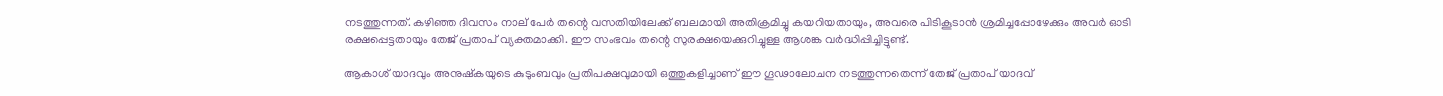നടത്തുന്നത്. കഴിഞ്ഞ ദിവസം നാല് പേര്‍ തന്റെ വസതിയിലേക്ക് ബലമായി അതിക്രമിച്ചു കയറിയതായും, അവരെ പിടികൂടാന്‍ ശ്രമിച്ചപ്പോഴേക്കും അവര്‍ ഓടി രക്ഷപ്പെട്ടതായും തേജ് പ്രതാപ് വ്യക്തമാക്കി. ഈ സംഭവം തന്റെ സുരക്ഷയെക്കുറിച്ചുള്ള ആശങ്ക വര്‍ദ്ധിപ്പിച്ചിട്ടുണ്ട്.

ആകാശ് യാദവും അനുഷ്‌കയുടെ കുടുംബവും പ്രതിപക്ഷവുമായി ഒത്തുകളിച്ചാണ് ഈ ഗൂഢാലോചന നടത്തുന്നതെന്ന് തേജ് പ്രതാപ് യാദവ്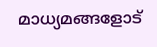മാധ്യമങ്ങളോട്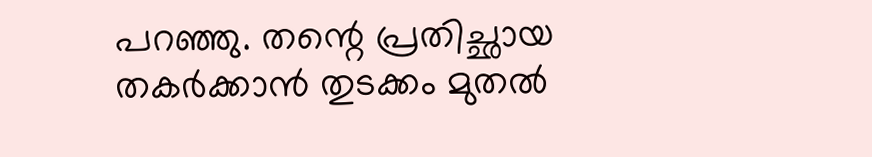പറഞ്ഞു. തന്റെ പ്രതിച്ഛായ തകര്‍ക്കാന്‍ തുടക്കം മുതല്‍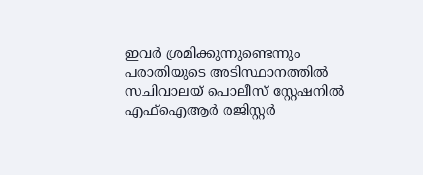ഇവര്‍ ശ്രമിക്കുന്നുണ്ടെന്നും പരാതിയുടെ അടിസ്ഥാനത്തില്‍ സചിവാലയ് പൊലീസ് സ്റ്റേഷനില്‍ എഫ്‌ഐആര്‍ രജിസ്റ്റര്‍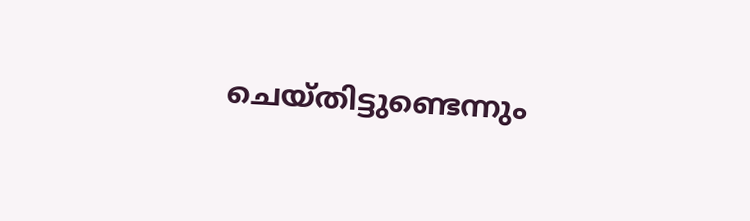ചെയ്തിട്ടുണ്ടെന്നും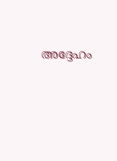അദ്ദേഹം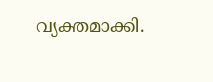വ്യക്തമാക്കി.